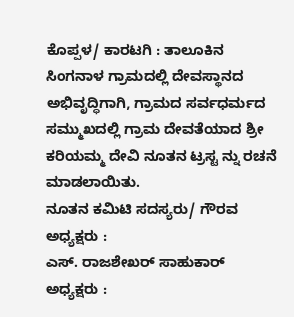ಕೊಪ್ಪಳ/ ಕಾರಟಗಿ : ತಾಲೂಕಿನ ಸಿಂಗನಾಳ ಗ್ರಾಮದಲ್ಲಿ ದೇವಸ್ಥಾನದ ಅಭಿವೃದ್ಧಿಗಾಗಿ, ಗ್ರಾಮದ ಸರ್ವಧರ್ಮದ ಸಮ್ಮುಖದಲ್ಲಿ ಗ್ರಾಮ ದೇವತೆಯಾದ ಶ್ರೀ ಕರಿಯಮ್ಮ ದೇವಿ ನೂತನ ಟ್ರಸ್ಟ ನ್ನು ರಚನೆ ಮಾಡಲಾಯಿತು.
ನೂತನ ಕಮಿಟಿ ಸದಸ್ಯರು/ ಗೌರವ ಅಧ್ಯಕ್ಷರು :
ಎಸ್. ರಾಜಶೇಖರ್ ಸಾಹುಕಾರ್
ಅಧ್ಯಕ್ಷರು :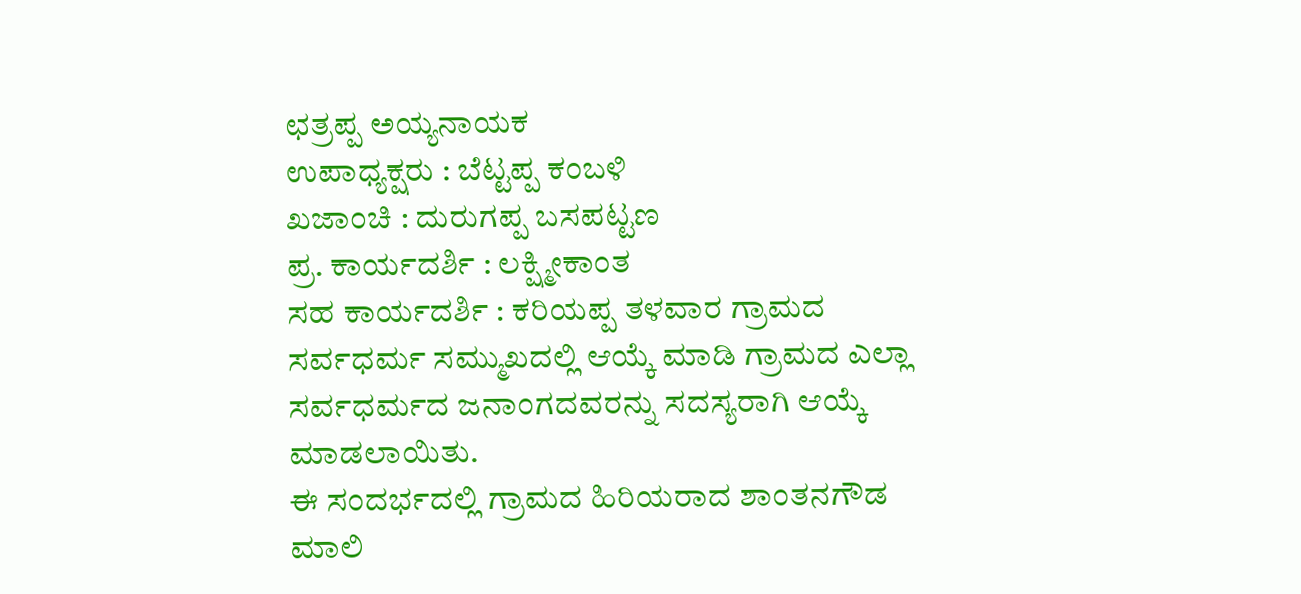ಛತ್ರಪ್ಪ ಅಯ್ಯನಾಯಕ
ಉಪಾಧ್ಯಕ್ಷರು : ಬೆಟ್ಟಪ್ಪ ಕಂಬಳಿ
ಖಜಾಂಚಿ : ದುರುಗಪ್ಪ ಬಸಪಟ್ಟಣ
ಪ್ರ. ಕಾರ್ಯದರ್ಶಿ : ಲಕ್ಷ್ಮೀಕಾಂತ
ಸಹ ಕಾರ್ಯದರ್ಶಿ : ಕರಿಯಪ್ಪ ತಳವಾರ ಗ್ರಾಮದ ಸರ್ವಧರ್ಮ ಸಮ್ಮುಖದಲ್ಲಿ ಆಯ್ಕೆ ಮಾಡಿ ಗ್ರಾಮದ ಎಲ್ಲಾ ಸರ್ವಧರ್ಮದ ಜನಾಂಗದವರನ್ನು ಸದಸ್ಯರಾಗಿ ಆಯ್ಕೆ ಮಾಡಲಾಯಿತು.
ಈ ಸಂದರ್ಭದಲ್ಲಿ ಗ್ರಾಮದ ಹಿರಿಯರಾದ ಶಾಂತನಗೌಡ ಮಾಲಿ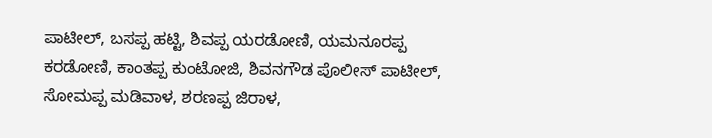ಪಾಟೀಲ್, ಬಸಪ್ಪ ಹಟ್ಟಿ, ಶಿವಪ್ಪ ಯರಡೋಣಿ, ಯಮನೂರಪ್ಪ ಕರಡೋಣಿ, ಕಾಂತಪ್ಪ ಕುಂಟೋಜಿ, ಶಿವನಗೌಡ ಪೊಲೀಸ್ ಪಾಟೀಲ್, ಸೋಮಪ್ಪ ಮಡಿವಾಳ, ಶರಣಪ್ಪ ಜಿರಾಳ,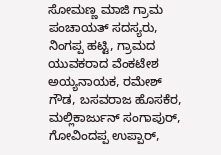ಸೋಮಣ್ಣ ಮಾಜಿ ಗ್ರಾಮ ಪಂಚಾಯತ್ ಸದಸ್ಯರು, ನಿಂಗಪ್ಪ ಹಟ್ಟಿ, ಗ್ರಾಮದ ಯುವಕರಾದ ವೆಂಕಟೇಶ ಅಯ್ಯನಾಯಕ, ರಮೇಶ್ ಗೌಡ, ಬಸವರಾಜ ಹೊಸಕೆರ, ಮಲ್ಲಿಕಾರ್ಜುನ್ ಸಂಗಾಪುರ್, ಗೋವಿಂದಪ್ಪ ಉಪ್ಪಾರ್,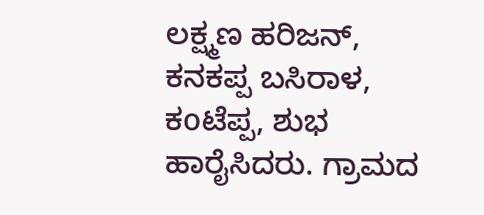ಲಕ್ಷ್ಮಣ ಹರಿಜನ್, ಕನಕಪ್ಪ ಬಸಿರಾಳ, ಕoಟೆಪ್ಪ, ಶುಭ ಹಾರೈಸಿದರು. ಗ್ರಾಮದ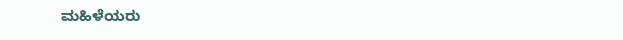ಮಹಿಳೆಯರು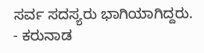ಸರ್ವ ಸದಸ್ಯರು ಭಾಗಿಯಾಗಿದ್ದರು.
- ಕರುನಾಡ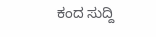ಕಂದ ಸುದ್ದಿ